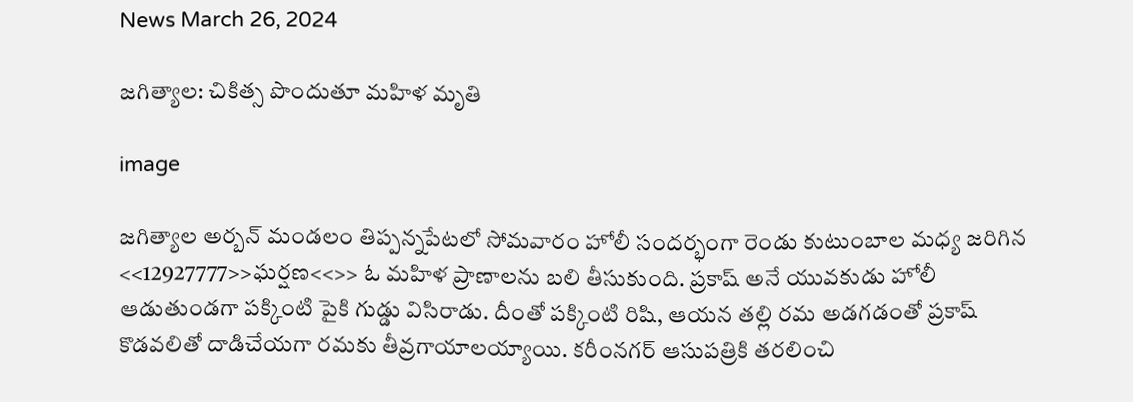News March 26, 2024

జగిత్యాల: చికిత్స పొందుతూ మహిళ మృతి

image

జగిత్యాల అర్బన్ మండలం తిప్పన్నపేటలో సోమవారం హోలీ సందర్భంగా రెండు కుటుంబాల మధ్య జరిగిన <<12927777>>ఘర్షణ<<>> ఓ మహిళ ప్రాణాలను బలి తీసుకుంది. ప్రకాష్ అనే యువకుడు హోలీ ఆడుతుండగా పక్కింటి పైకి గుడ్డు విసిరాడు. దీంతో పక్కింటి రిషి, ఆయన తల్లి రమ అడగడంతో ప్రకాష్ కొడవలితో దాడిచేయగా రమకు తీవ్రగాయాలయ్యాయి. కరీంనగర్ ఆసుపత్రికి తరలించి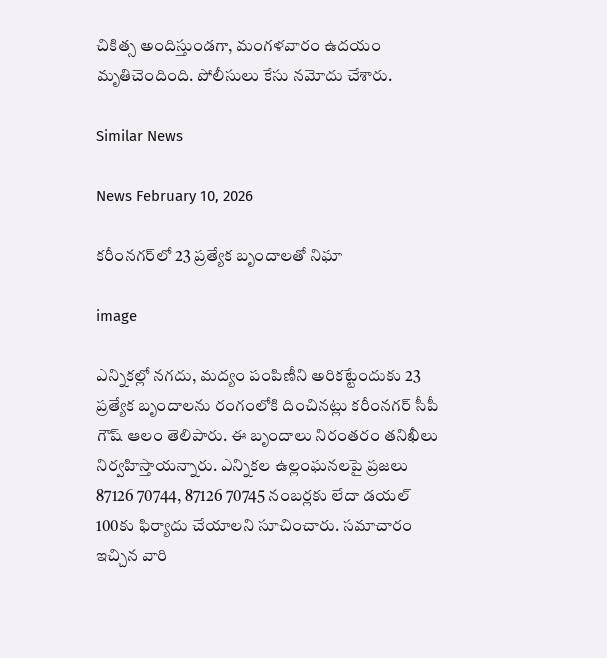చికిత్స అందిస్తుండగా, మంగళవారం ఉదయం మృతిచెందింది. పోలీసులు కేసు నమోదు చేశారు.

Similar News

News February 10, 2026

కరీంనగర్‌లో 23 ప్రత్యేక బృందాలతో నిఘా

image

ఎన్నికల్లో నగదు, మద్యం పంపిణీని అరికట్టేందుకు 23 ప్రత్యేక బృందాలను రంగంలోకి దించినట్లు కరీంనగర్ సీపీ గౌష్ ఆలం తెలిపారు. ఈ బృందాలు నిరంతరం తనిఖీలు నిర్వహిస్తాయన్నారు. ఎన్నికల ఉల్లంఘనలపై ప్రజలు 87126 70744, 87126 70745 నంబర్లకు లేదా డయల్ 100కు ఫిర్యాదు చేయాలని సూచించారు. సమాచారం ఇచ్చిన వారి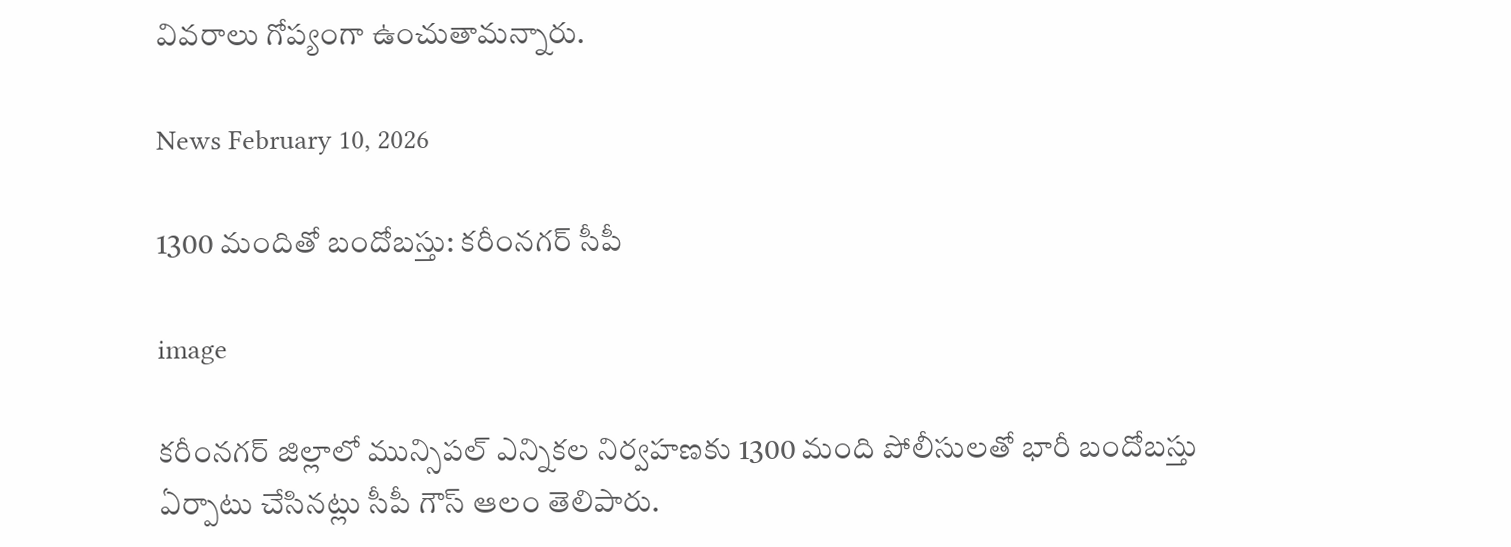వివరాలు గోప్యంగా ఉంచుతామన్నారు.

News February 10, 2026

1300 మందితో బందోబస్తు: కరీంనగర్ సీపీ

image

కరీంనగర్ జిల్లాలో మున్సిపల్ ఎన్నికల నిర్వహణకు 1300 మంది పోలీసులతో భారీ బందోబస్తు ఏర్పాటు చేసినట్లు సీపీ గౌస్ ఆలం తెలిపారు.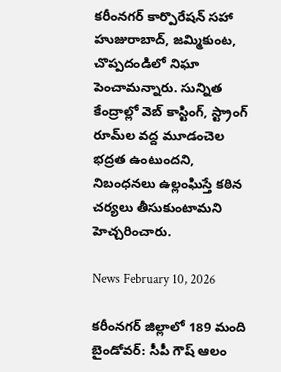కరీంనగర్ కార్పొరేషన్ సహా హుజురాబాద్, జమ్మికుంట, చొప్పదండిలో నిఘా పెంచామన్నారు. సున్నిత కేంద్రాల్లో వెబ్ కాస్టింగ్, స్ట్రాంగ్ రూమ్‌ల వద్ద మూడంచెల భద్రత ఉంటుందని, నిబంధనలు ఉల్లంఘిస్తే కఠిన చర్యలు తీసుకుంటామని హెచ్చరించారు.

News February 10, 2026

కరీంనగర్ జిల్లాలో 189 మంది బైండోవర్: సీపీ గౌష్ ఆలం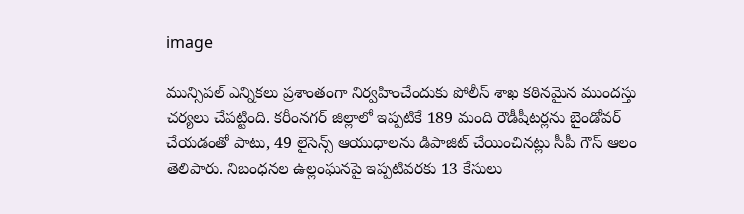image

మున్సిపల్ ఎన్నికలు ప్రశాంతంగా నిర్వహించేందుకు పోలీస్ శాఖ కఠినమైన ముందస్తు చర్యలు చేపట్టింది. కరీంనగర్ జిల్లాలో ఇప్పటికే 189 మంది రౌడీషీటర్లను బైండోవర్ చేయడంతో పాటు, 49 లైసెన్స్ ఆయుధాలను డిపాజిట్ చేయించినట్లు సీపీ గౌస్ ఆలం తెలిపారు. నిబంధనల ఉల్లంఘనపై ఇప్పటివరకు 13 కేసులు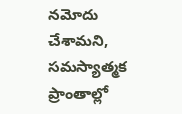నమోదు చేశామని, సమస్యాత్మక ప్రాంతాల్లో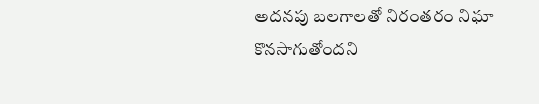అదనపు బలగాలతో నిరంతరం నిఘా కొనసాగుతోందని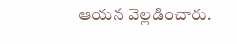ఆయన వెల్లడించారు.